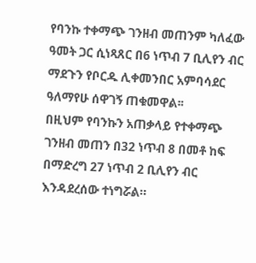የባንኩ ተቀማጭ ገንዘብ መጠንም ካለፈው ዓመት ጋር ሲነጻጸር በ6 ነጥብ 7 ቢሊየን ብር ማደጉን የቦርዱ ሊቀመንበር አምባሳደር ዓለማየሁ ሰዋገኝ ጠቁመዋል፡፡
በዚህም የባንኩን አጠቃላይ የተቀማጭ ገንዘብ መጠን በ32 ነጥብ 8 በመቶ ከፍ በማድረግ 27 ነጥብ 2 ቢሊየን ብር እንዳደረሰው ተነግሯል።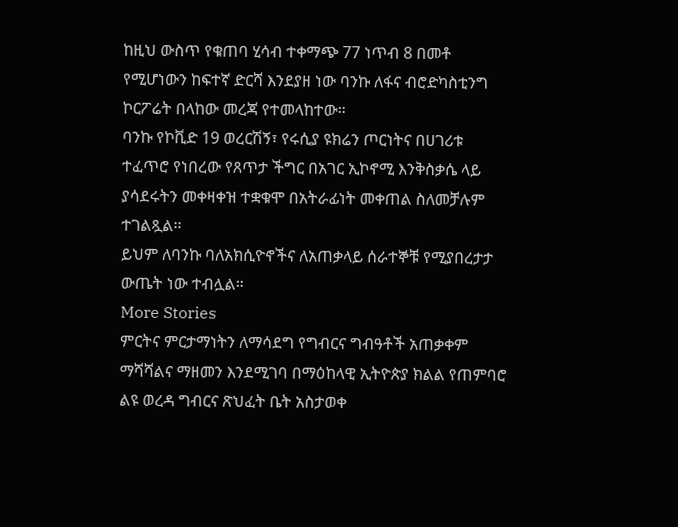ከዚህ ውስጥ የቁጠባ ሂሳብ ተቀማጭ 77 ነጥብ 8 በመቶ የሚሆነውን ከፍተኛ ድርሻ እንደያዘ ነው ባንኩ ለፋና ብሮድካስቲንግ ኮርፖሬት በላከው መረጃ የተመላከተው።
ባንኩ የኮቪድ 19 ወረርሽኝ፣ የሩሲያ ዩክሬን ጦርነትና በሀገሪቱ ተፈጥሮ የነበረው የጸጥታ ችግር በአገር ኢኮኖሚ እንቅስቃሴ ላይ ያሳደሩትን መቀዛቀዝ ተቋቁሞ በአትራፊነት መቀጠል ስለመቻሉም ተገልጿል፡፡
ይህም ለባንኩ ባለአክሲዮኖችና ለአጠቃላይ ሰራተኞቹ የሚያበረታታ ውጤት ነው ተብሏል።
More Stories
ምርትና ምርታማነትን ለማሳደግ የግብርና ግብዓቶች አጠቃቀም ማሻሻልና ማዘመን እንደሚገባ በማዕከላዊ ኢትዮጵያ ክልል የጠምባሮ ልዩ ወረዳ ግብርና ጽህፈት ቤት አስታወቀ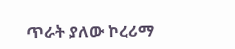ጥራት ያለው ኮረሪማ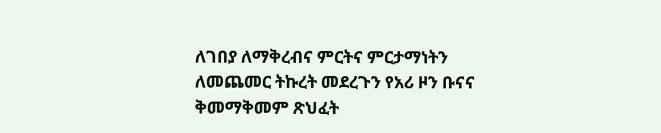ለገበያ ለማቅረብና ምርትና ምርታማነትን ለመጨመር ትኩረት መደረጉን የአሪ ዞን ቡናና ቅመማቅመም ጽህፈት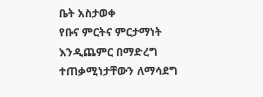ቤት አስታወቀ
የቡና ምርትና ምርታማነት እንዲጨምር በማድረግ ተጠቃሚነታቸውን ለማሳደግ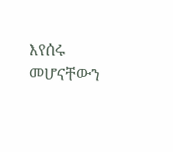እየሰሩ መሆናቸውን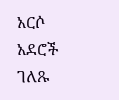አርሶ አደሮች ገለጹ